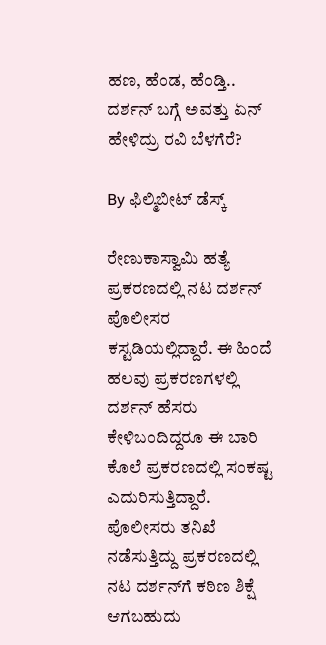ಹಣ, ಹೆಂಡ, ಹೆಂಡ್ತಿ.. ದರ್ಶನ್ ಬಗ್ಗೆ ಅವತ್ತು ಏನ್ ಹೇಳಿದ್ರು ರವಿ ಬೆಳಗೆರೆ?

By ಫಿಲ್ಮಿಬೀಟ್ ಡೆಸ್ಕ್

ರೇಣುಕಾಸ್ವಾಮಿ ಹತ್ಯೆ ಪ್ರಕರಣದಲ್ಲಿ ನಟ ದರ್ಶನ್ ಪೊಲೀಸರ ಕಸ್ಟಡಿಯಲ್ಲಿದ್ದಾರೆ. ಈ ಹಿಂದೆ ಹಲವು ಪ್ರಕರಣಗಳಲ್ಲಿ ದರ್ಶನ್ ಹೆಸರು ಕೇಳಿಬಂದಿದ್ದರೂ ಈ ಬಾರಿ ಕೊಲೆ ಪ್ರಕರಣದಲ್ಲಿ ಸಂಕಷ್ಟ ಎದುರಿಸುತ್ತಿದ್ದಾರೆ. ಪೊಲೀಸರು ತನಿಖೆ ನಡೆಸುತ್ತಿದ್ದು ಪ್ರಕರಣದಲ್ಲಿ ನಟ ದರ್ಶನ್‌ಗೆ ಕಠಿಣ ಶಿಕ್ಷೆ ಆಗಬಹುದು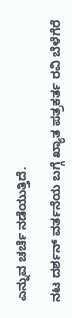ಎನ್ನುವ ಚರ್ಚೆ ನಡೆಯುತ್ತಿದೆ.

ನಟ ದರ್ಶನ್ ವರ್ತನೆಯ ಬಗ್ಗೆ ಖ್ಯಾತ ಪತ್ರಕರ್ತ ರವಿ ಬೆಳೆಗೆರೆ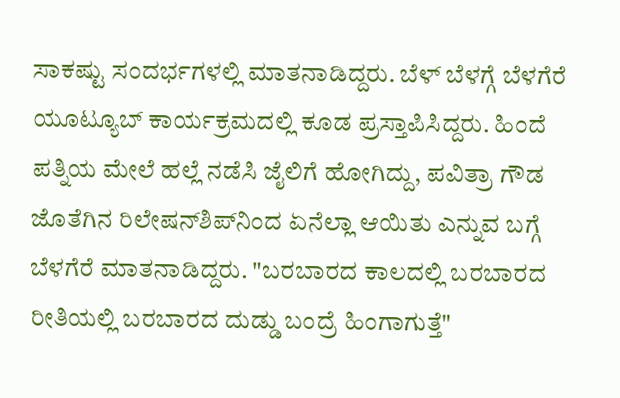ಸಾಕಷ್ಟು ಸಂದರ್ಭಗಳಲ್ಲಿ ಮಾತನಾಡಿದ್ದರು. ಬೆಳ್ ಬೆಳಗ್ಗೆ ಬೆಳಗೆರೆ ಯೂಟ್ಯೂಬ್ ಕಾರ್ಯಕ್ರಮದಲ್ಲಿ ಕೂಡ ಪ್ರಸ್ತಾಪಿಸಿದ್ದರು. ಹಿಂದೆ ಪತ್ನಿಯ ಮೇಲೆ ಹಲ್ಲೆ ನಡೆಸಿ ಜೈಲಿಗೆ ಹೋಗಿದ್ದು, ಪವಿತ್ರಾ ಗೌಡ ಜೊತೆಗಿನ ರಿಲೇಷನ್‌ಶಿಪ್‌ನಿಂದ ಏನೆಲ್ಲಾ ಆಯಿತು ಎನ್ನುವ ಬಗ್ಗೆ ಬೆಳಗೆರೆ ಮಾತನಾಡಿದ್ದರು. "ಬರಬಾರದ ಕಾಲದಲ್ಲಿ ಬರಬಾರದ ರೀತಿಯಲ್ಲಿ ಬರಬಾರದ ದುಡ್ಡು ಬಂದ್ರೆ ಹಿಂಗಾಗುತ್ತೆ"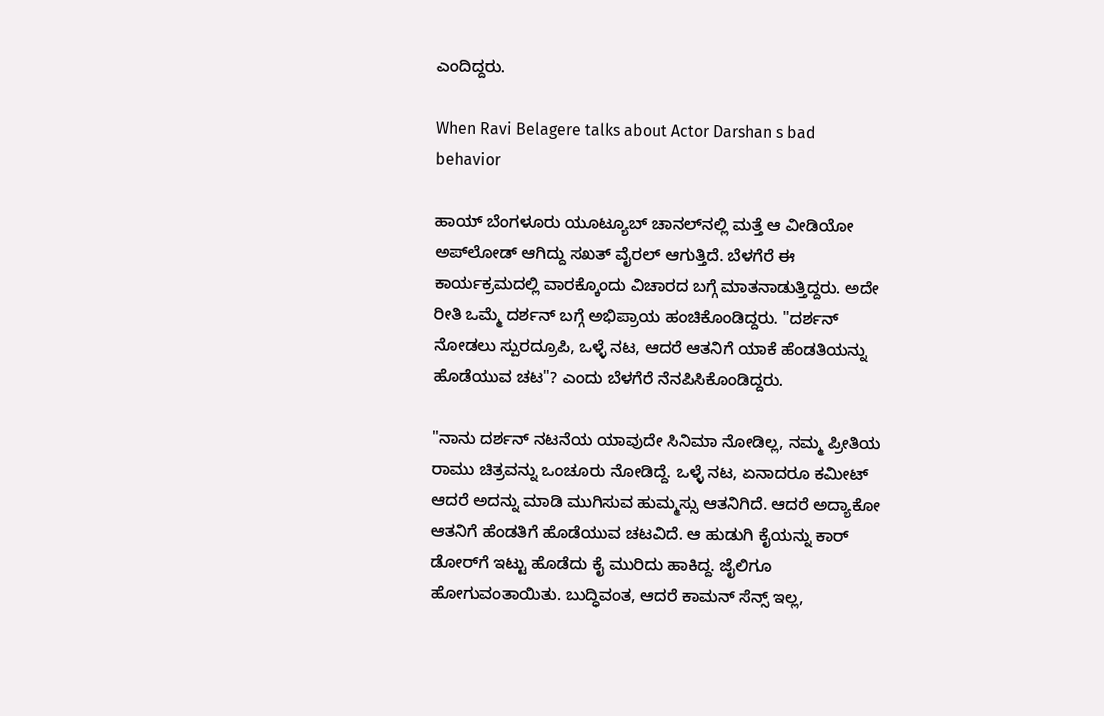ಎಂದಿದ್ದರು.

When Ravi Belagere talks about Actor Darshan s bad behavior

ಹಾಯ್‌ ಬೆಂಗಳೂರು ಯೂಟ್ಯೂಬ್ ಚಾನಲ್‌ನಲ್ಲಿ ಮತ್ತೆ ಆ ವೀಡಿಯೋ ಅಪ್‌ಲೋಡ್ ಆಗಿದ್ದು ಸಖತ್ ವೈರಲ್ ಆಗುತ್ತಿದೆ. ಬೆಳಗೆರೆ ಈ ಕಾರ್ಯಕ್ರಮದಲ್ಲಿ ವಾರಕ್ಕೊಂದು ವಿಚಾರದ ಬಗ್ಗೆ ಮಾತನಾಡುತ್ತಿದ್ದರು. ಅದೇ ರೀತಿ ಒಮ್ಮೆ ದರ್ಶನ್ ಬಗ್ಗೆ ಅಭಿಪ್ರಾಯ ಹಂಚಿಕೊಂಡಿದ್ದರು. "ದರ್ಶನ್ ನೋಡಲು ಸ್ಪುರದ್ರೂಪಿ, ಒಳ್ಳೆ ನಟ, ಆದರೆ ಆತನಿಗೆ ಯಾಕೆ ಹೆಂಡತಿಯನ್ನು ಹೊಡೆಯುವ ಚಟ"? ಎಂದು ಬೆಳಗೆರೆ ನೆನಪಿಸಿಕೊಂಡಿದ್ದರು.

"ನಾನು ದರ್ಶನ್ ನಟನೆಯ ಯಾವುದೇ ಸಿನಿಮಾ ನೋಡಿಲ್ಲ, ನಮ್ಮ ಪ್ರೀತಿಯ ರಾಮು ಚಿತ್ರವನ್ನು ಒಂಚೂರು ನೋಡಿದ್ದೆ. ಒಳ್ಳೆ ನಟ, ಏನಾದರೂ ಕಮೀಟ್ ಆದರೆ ಅದನ್ನು ಮಾಡಿ ಮುಗಿಸುವ ಹುಮ್ಮಸ್ಸು ಆತನಿಗಿದೆ. ಆದರೆ ಅದ್ಯಾಕೋ ಆತನಿಗೆ ಹೆಂಡತಿಗೆ ಹೊಡೆಯುವ ಚಟವಿದೆ. ಆ ಹುಡುಗಿ ಕೈಯನ್ನು ಕಾರ್ ಡೋರ್‌ಗೆ ಇಟ್ಟು ಹೊಡೆದು ಕೈ ಮುರಿದು ಹಾಕಿದ್ದ. ಜೈಲಿಗೂ ಹೋಗುವಂತಾಯಿತು. ಬುದ್ಧಿವಂತ, ಆದರೆ ಕಾಮನ್ ಸೆನ್ಸ್ ಇಲ್ಲ,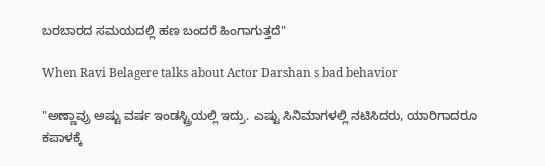ಬರಬಾರದ ಸಮಯದಲ್ಲಿ ಹಣ ಬಂದರೆ ಹಿಂಗಾಗುತ್ತದೆ"

When Ravi Belagere talks about Actor Darshan s bad behavior

"ಅಣ್ಣಾವ್ರು ಅಷ್ಟು ವರ್ಷ ಇಂಡಸ್ಟ್ರಿಯಲ್ಲಿ ಇದ್ರು. ಎಷ್ಟು ಸಿನಿಮಾಗಳಲ್ಲಿ ನಟಿಸಿದರು, ಯಾರಿಗಾದರೂ ಕಪಾಳಕ್ಕೆ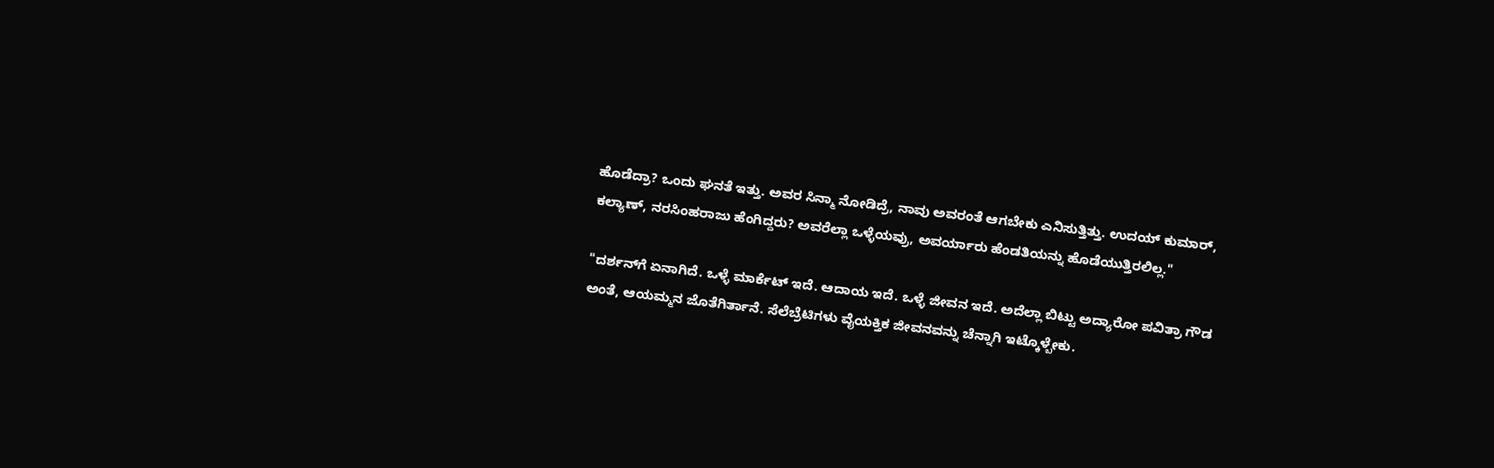ಹೊಡೆದ್ರಾ? ಒಂದು ಘನತೆ ಇತ್ತು. ಅವರ ಸಿನ್ಮಾ ನೋಡಿದ್ರೆ, ನಾವು ಅವರಂತೆ ಆಗಬೇಕು ಎನಿಸುತ್ತಿತ್ತು. ಉದಯ್‌ ಕುಮಾರ್, ಕಲ್ಯಾಣ್, ನರಸಿಂಹರಾಜು ಹೆಂಗಿದ್ದರು? ಅವರೆಲ್ಲಾ ಒಳ್ಳೆಯವ್ರು, ಅವರ್ಯಾರು ಹೆಂಡತಿಯನ್ನು ಹೊಡೆಯುತ್ತಿರಲಿಲ್ಲ."

"ದರ್ಶನ್‌ಗೆ ಏನಾಗಿದೆ. ಒಳ್ಳೆ ಮಾರ್ಕೆಟ್ ಇದೆ. ಆದಾಯ ಇದೆ. ಒಳ್ಳೆ ಜೀವನ ಇದೆ. ಅದೆಲ್ಲಾ ಬಿಟ್ಟು ಅದ್ಯಾರೋ ಪವಿತ್ರಾ ಗೌಡ ಅಂತೆ, ಆಯಮ್ಮನ ಜೊತೆಗಿರ್ತಾನೆ. ಸೆಲೆಬ್ರೆಟಿಗಳು ವೈಯಕ್ತಿಕ ಜೀವನವನ್ನು ಚೆನ್ನಾಗಿ ಇಟ್ಕೊಳ್ಬೇಕು.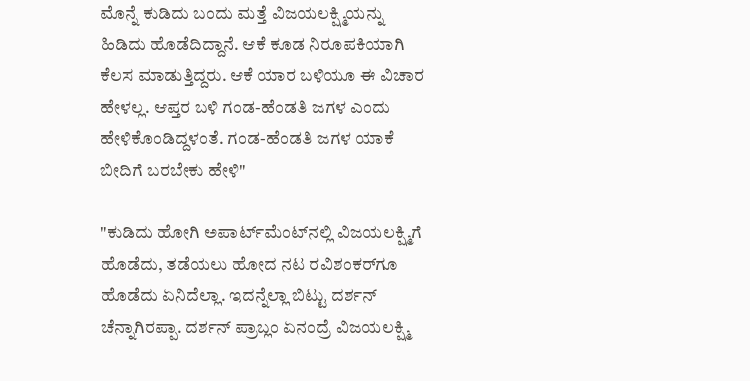ಮೊನ್ನೆ ಕುಡಿದು ಬಂದು ಮತ್ತೆ ವಿಜಯಲಕ್ಷ್ಮಿಯನ್ನು ಹಿಡಿದು ಹೊಡೆದಿದ್ದಾನೆ. ಆಕೆ ಕೂಡ ನಿರೂಪಕಿಯಾಗಿ ಕೆಲಸ ಮಾಡುತ್ತಿದ್ದರು. ಆಕೆ ಯಾರ ಬಳಿಯೂ ಈ ವಿಚಾರ ಹೇಳಲ್ಲ. ಆಪ್ತರ ಬಳಿ ಗಂಡ-ಹೆಂಡತಿ ಜಗಳ ಎಂದು ಹೇಳಿಕೊಂಡಿದ್ದಳಂತೆ. ಗಂಡ-ಹೆಂಡತಿ ಜಗಳ ಯಾಕೆ ಬೀದಿಗೆ ಬರಬೇಕು ಹೇಳಿ"

"ಕುಡಿದು ಹೋಗಿ ಅಪಾರ್ಟ್‌ಮೆಂಟ್‌ನಲ್ಲಿ ವಿಜಯಲಕ್ಷ್ಮಿಗೆ ಹೊಡೆದು, ತಡೆಯಲು ಹೋದ ನಟ ರವಿಶಂಕರ್‌ಗೂ ಹೊಡೆದು ಏನಿದೆಲ್ಲಾ. ಇದನ್ನೆಲ್ಲಾ ಬಿಟ್ಟು ದರ್ಶನ್ ಚೆನ್ನಾಗಿರಪ್ಪಾ. ದರ್ಶನ್ ಪ್ರಾಬ್ಲಂ ಏನಂದ್ರೆ ವಿಜಯಲಕ್ಷ್ಮಿ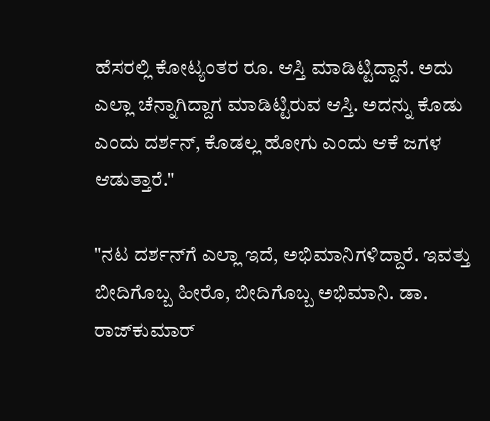ಹೆಸರಲ್ಲಿ ಕೋಟ್ಯಂತರ ರೂ. ಆಸ್ತಿ ಮಾಡಿಟ್ಟಿದ್ದಾನೆ. ಅದು ಎಲ್ಲಾ ಚೆನ್ನಾಗಿದ್ದಾಗ ಮಾಡಿಟ್ಟಿರುವ ಆಸ್ತಿ. ಅದನ್ನು ಕೊಡು ಎಂದು ದರ್ಶನ್, ಕೊಡಲ್ಲ ಹೋಗು ಎಂದು ಆಕೆ ಜಗಳ ಆಡುತ್ತಾರೆ."

"ನಟ ದರ್ಶನ್‌ಗೆ ಎಲ್ಲಾ ಇದೆ, ಅಭಿಮಾನಿಗಳಿದ್ದಾರೆ. ಇವತ್ತು ಬೀದಿಗೊಬ್ಬ ಹೀರೊ, ಬೀದಿಗೊಬ್ಬ ಅಭಿಮಾನಿ. ಡಾ. ರಾಜ್‌ಕುಮಾರ್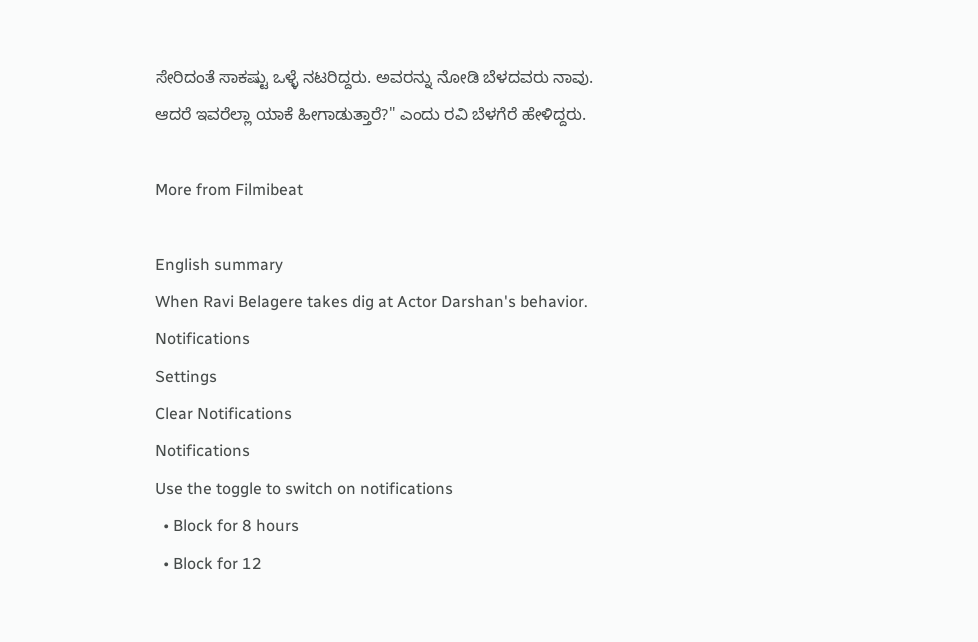ಸೇರಿದಂತೆ ಸಾಕಷ್ಟು ಒಳ್ಳೆ ನಟರಿದ್ದರು. ಅವರನ್ನು ನೋಡಿ ಬೆಳದವರು ನಾವು. ಆದರೆ ಇವರೆಲ್ಲಾ ಯಾಕೆ ಹೀಗಾಡುತ್ತಾರೆ?" ಎಂದು ರವಿ ಬೆಳಗೆರೆ ಹೇಳಿದ್ದರು.

More from Filmibeat

English summary
When Ravi Belagere takes dig at Actor Darshan's behavior.
Notifications
Settings
Clear Notifications
Notifications
Use the toggle to switch on notifications
  • Block for 8 hours
  • Block for 12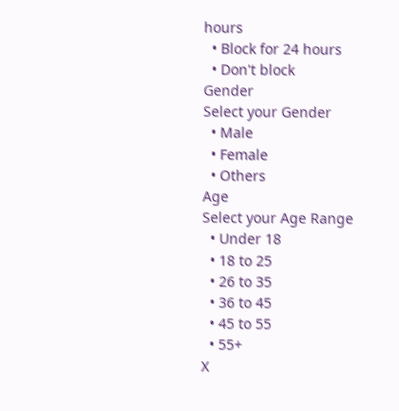hours
  • Block for 24 hours
  • Don't block
Gender
Select your Gender
  • Male
  • Female
  • Others
Age
Select your Age Range
  • Under 18
  • 18 to 25
  • 26 to 35
  • 36 to 45
  • 45 to 55
  • 55+
X